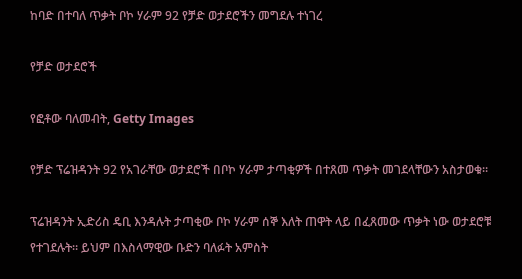ከባድ በተባለ ጥቃት ቦኮ ሃራም 92 የቻድ ወታደሮችን መግደሉ ተነገረ

የቻድ ወታደሮች

የፎቶው ባለመብት, Getty Images

የቻድ ፕሬዝዳንት 92 የአገራቸው ወታደሮች በቦኮ ሃራም ታጣቂዎች በተጸመ ጥቃት መገደላቸውን አስታወቁ።

ፕሬዝዳንት ኢድሪስ ዴቢ እንዳሉት ታጣቂው ቦኮ ሃራም ሰኞ እለት ጠዋት ላይ በፈጸመው ጥቃት ነው ወታደሮቹ የተገደሉት። ይህም በእስላማዊው ቡድን ባለፉት አምስት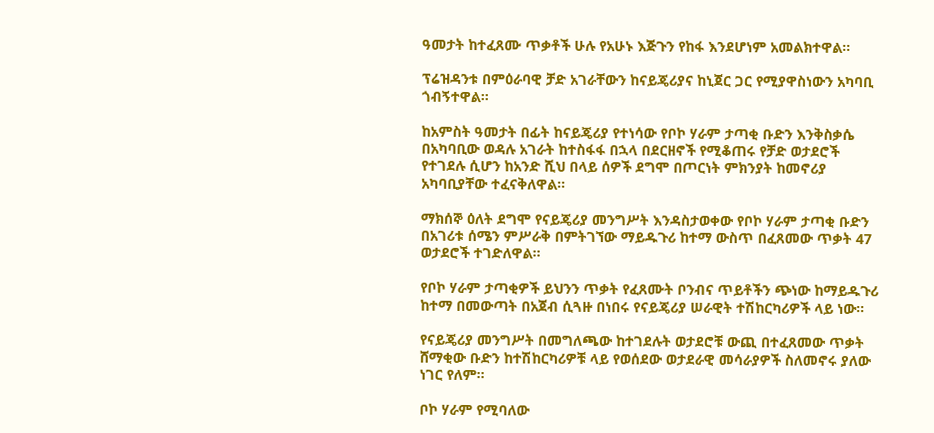ዓመታት ከተፈጸሙ ጥቃቶች ሁሉ የአሁኑ እጅጉን የከፋ እንደሆነም አመልክተዋል።

ፕሬዝዳንቱ በምዕራባዊ ቻድ አገራቸውን ከናይጄሪያና ከኒጀር ጋር የሚያዋስነውን አካባቢ ጎብኝተዋል።

ከአምስት ዓመታት በፊት ከናይጄሪያ የተነሳው የቦኮ ሃራም ታጣቂ ቡድን እንቅስቃሴ በአካባቢው ወዳሉ አገራት ከተስፋፋ በኋላ በደርዘኖች የሚቆጠሩ የቻድ ወታደሮች የተገደሉ ሲሆን ከአንድ ሺህ በላይ ሰዎች ደግሞ በጦርነት ምክንያት ከመኖሪያ አካባቢያቸው ተፈናቅለዋል።

ማክሰኞ ዕለት ደግሞ የናይጄሪያ መንግሥት እንዳስታወቀው የቦኮ ሃራም ታጣቂ ቡድን በአገሪቱ ሰሜን ምሥራቅ በምትገኘው ማይዱጉሪ ከተማ ውስጥ በፈጸመው ጥቃት 47 ወታደሮች ተገድለዋል።

የቦኮ ሃራም ታጣቂዎች ይህንን ጥቃት የፈጸሙት ቦንብና ጥይቶችን ጭነው ከማይዱጉሪ ከተማ በመውጣት በአጀብ ሲጓዙ በነበሩ የናይጄሪያ ሠራዊት ተሽከርካሪዎች ላይ ነው።

የናይጄሪያ መንግሥት በመግለጫው ከተገደሉት ወታደሮቹ ውጪ በተፈጸመው ጥቃት ሸማቂው ቡድን ከተሽከርካሪዎቹ ላይ የወሰደው ወታደራዊ መሳራያዎች ስለመኖሩ ያለው ነገር የለም።

ቦኮ ሃራም የሚባለው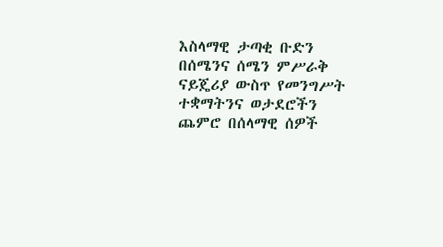እስላማዊ ታጣቂ ቡድን በሰሜንና ሰሜን ምሥራቅ ናይጄሪያ ውስጥ የመንግሥት ተቋማትንና ወታደሮችን ጨምሮ በሰላማዊ ሰዎች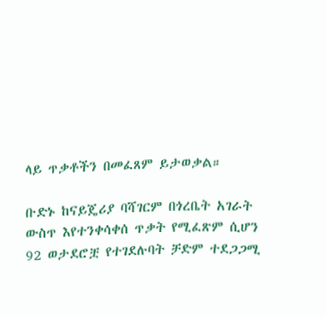ላይ ጥቃቶችን በመፈጸም ይታወቃል።

ቡድኑ ከናይጄሪያ ባሻገርም በጎረቤት አገራት ውስጥ እየተንቀሳቀሰ ጥቃት የሚፈጽም ሲሆን 92 ወታደሮቿ የተገደሉባት ቻድም ተደጋጋሚ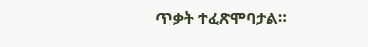ጥቃት ተፈጽሞባታል።